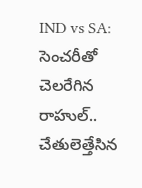IND vs SA: సెంచరీతో చెలరేగిన రాహుల్.. చేతులెత్తేసిన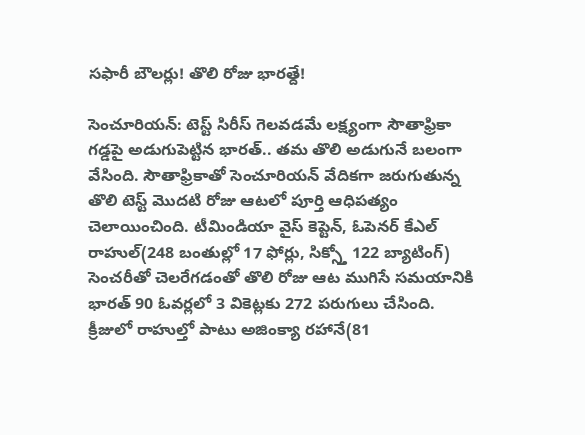సఫారీ బౌలర్లు! తొలి రోజు భారత్దే!

సెంచూరియన్: టెస్ట్ సిరీస్ గెలవడమే లక్ష్యంగా సౌతాఫ్రికా గడ్డపై అడుగుపెట్టిన భారత్.. తమ తొలి అడుగునే బలంగా వేసింది. సౌతాఫ్రికాతో సెంచూరియన్ వేదికగా జరుగుతున్న తొలి టెస్ట్ మొదటి రోజు ఆటలో పూర్తి ఆధిపత్యం చెలాయించింది. టీమిండియా వైస్ కెప్టెన్, ఓపెనర్ కేఎల్ రాహుల్(248 బంతుల్లో 17 ఫోర్లు, సిక్స్తో 122 బ్యాటింగ్) సెంచరీతో చెలరేగడంతో తొలి రోజు ఆట ముగిసే సమయానికి భారత్ 90 ఓవర్లలో 3 వికెట్లకు 272 పరుగులు చేసింది. క్రీజులో రాహుల్తో పాటు అజింక్యా రహానే(81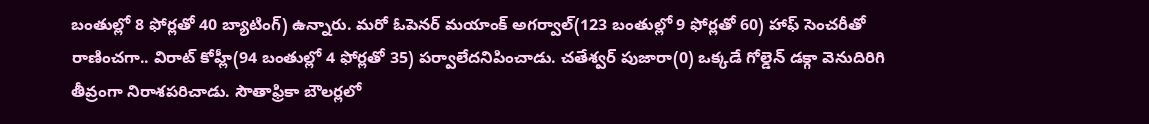బంతుల్లో 8 ఫోర్లతో 40 బ్యాటింగ్) ఉన్నారు. మరో ఓపెనర్ మయాంక్ అగర్వాల్(123 బంతుల్లో 9 ఫోర్లతో 60) హాఫ్ సెంచరీతో రాణించగా.. విరాట్ కోహ్లీ(94 బంతుల్లో 4 ఫోర్లతో 35) పర్వాలేదనిపించాడు. చతేశ్వర్ పుజారా(0) ఒక్కడే గోల్డెన్ డక్గా వెనుదిరిగి తీవ్రంగా నిరాశపరిచాడు. సౌతాఫ్రికా బౌలర్లలో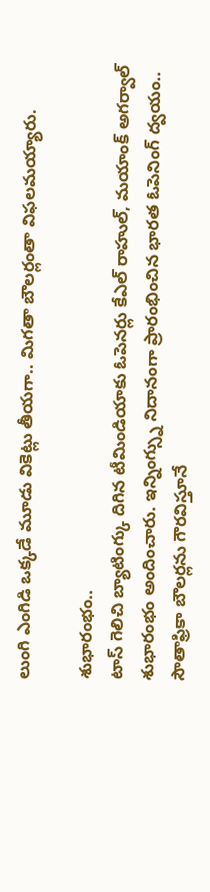లుంగి ఎంగిడి ఒక్కడే మూడు వికెట్లు తీయగా.. మిగతా బౌలర్లంతా విఫలమయ్యారు.

శుభారంభం..
టాస్ గెలిచి బ్యాటింగ్కు దిగిన టీమిండియాకు ఓపెనర్లు కేఎల్ రాహుల్, మయాంక్ అగర్వాల్ శుభారంభం అందించారు. ఇన్నింగ్స్ను నిదానంగా ప్రారంభించిన భారత ఓపెనింగ్ ద్వయం.. సౌతాఫ్రికా బౌలర్లను గౌరవిస్తూనే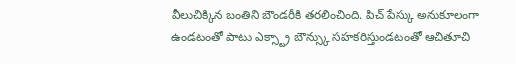వీలుచిక్కిన బంతిని బౌండరీకి తరలించింది. పిచ్ పేస్కు అనుకూలంగా ఉండటంతో పాటు ఎక్స్ట్రా బౌన్స్కు సహకరిస్తుండటంతో ఆచితూచి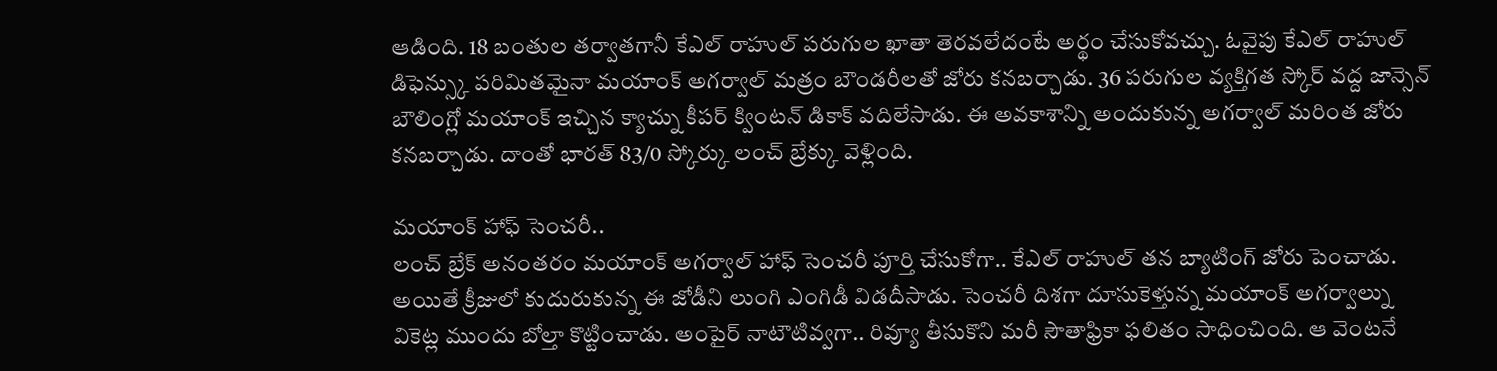ఆడింది. 18 బంతుల తర్వాతగానీ కేఎల్ రాహుల్ పరుగుల ఖాతా తెరవలేదంటే అర్థం చేసుకోవచ్చు. ఓవైపు కేఎల్ రాహుల్ డిఫెన్స్కు పరిమితమైనా మయాంక్ అగర్వాల్ మత్రం బౌండరీలతో జోరు కనబర్చాడు. 36 పరుగుల వ్యక్తిగత స్కోర్ వద్ద జాన్సెన్ బౌలింగ్లో మయాంక్ ఇచ్చిన క్యాచ్ను కీపర్ క్వింటన్ డికాక్ వదిలేసాడు. ఈ అవకాశాన్ని అందుకున్న అగర్వాల్ మరింత జోరు కనబర్చాడు. దాంతో భారత్ 83/0 స్కోర్కు లంచ్ బ్రేక్కు వెళ్లింది.

మయాంక్ హాఫ్ సెంచరీ..
లంచ్ బ్రేక్ అనంతరం మయాంక్ అగర్వాల్ హాఫ్ సెంచరీ పూర్తి చేసుకోగా.. కేఎల్ రాహుల్ తన బ్యాటింగ్ జోరు పెంచాడు. అయితే క్రీజులో కుదురుకున్న ఈ జోడీని లుంగి ఎంగిడీ విడదీసాడు. సెంచరీ దిశగా దూసుకెళ్తున్న మయాంక్ అగర్వాల్ను వికెట్ల ముందు బోల్తా కొట్టించాడు. అంపైర్ నాటౌటివ్వగా.. రివ్యూ తీసుకొని మరీ సౌతాఫ్రికా ఫలితం సాధించింది. ఆ వెంటనే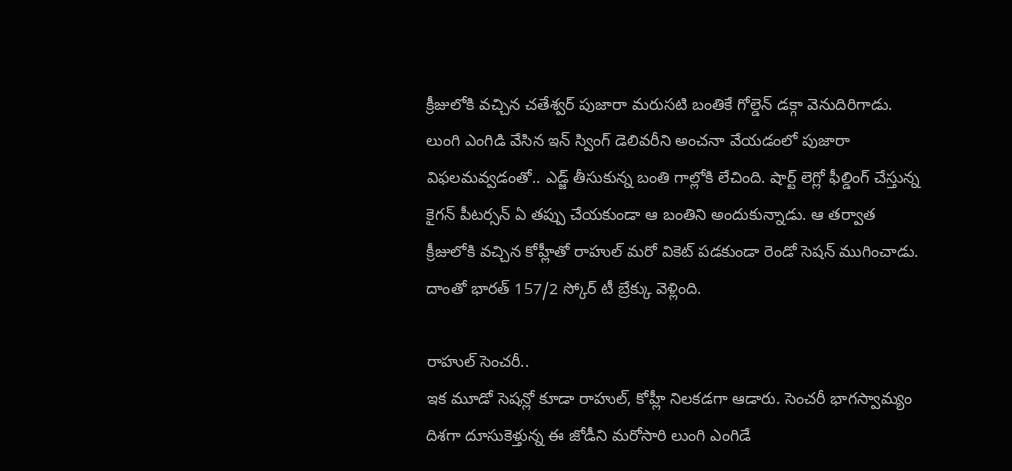క్రీజులోకి వచ్చిన చతేశ్వర్ పుజారా మరుసటి బంతికే గోల్డెన్ డక్గా వెనుదిరిగాడు. లుంగి ఎంగిడి వేసిన ఇన్ స్వింగ్ డెలివరీని అంచనా వేయడంలో పుజారా విఫలమవ్వడంతో.. ఎడ్జ్ తీసుకున్న బంతి గాల్లోకి లేచింది. షార్ట్ లెగ్లో ఫీల్డింగ్ చేస్తున్న కైగన్ పీటర్సన్ ఏ తప్పు చేయకుండా ఆ బంతిని అందుకున్నాడు. ఆ తర్వాత క్రీజులోకి వచ్చిన కోహ్లీతో రాహుల్ మరో వికెట్ పడకుండా రెండో సెషన్ ముగించాడు. దాంతో భారత్ 157/2 స్కోర్ టీ బ్రేక్కు వెళ్లింది.

రాహుల్ సెంచరీ..
ఇక మూడో సెషన్లో కూడా రాహుల్, కోహ్లీ నిలకడగా ఆడారు. సెంచరీ భాగస్వామ్యం దిశగా దూసుకెళ్తున్న ఈ జోడీని మరోసారి లుంగి ఎంగిడే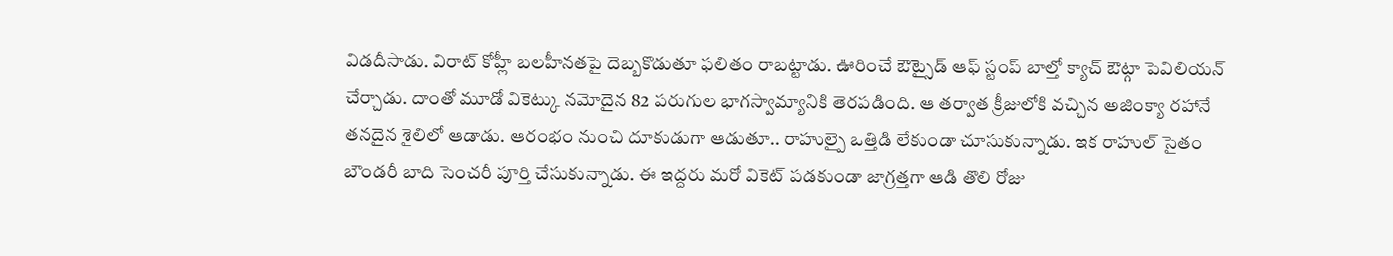విడదీసాడు. విరాట్ కోహ్లీ బలహీనతపై దెబ్బకొడుతూ ఫలితం రాబట్టాడు. ఊరించే ఔట్సైడ్ ఆఫ్ స్టంప్ బాల్తో క్యాచ్ ఔట్గా పెవిలియన్ చేర్చాడు. దాంతో మూడో వికెట్కు నమోదైన 82 పరుగుల భాగస్వామ్యానికి తెరపడింది. ఆ తర్వాత క్రీజులోకి వచ్చిన అజింక్యా రహానే తనదైన శైలిలో ఆడాడు. ఆరంభం నుంచి దూకుడుగా ఆడుతూ.. రాహుల్పై ఒత్తిడి లేకుండా చూసుకున్నాడు. ఇక రాహుల్ సైతం బౌండరీ బాది సెంచరీ పూర్తి చేసుకున్నాడు. ఈ ఇద్దరు మరో వికెట్ పడకుండా జాగ్రత్తగా ఆడి తొలి రోజు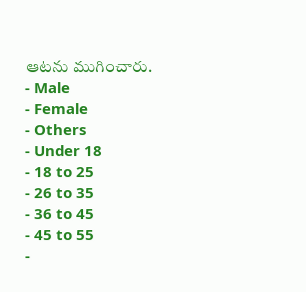ఆటను ముగించారు.
- Male
- Female
- Others
- Under 18
- 18 to 25
- 26 to 35
- 36 to 45
- 45 to 55
-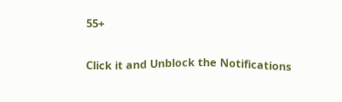55+


Click it and Unblock the Notifications